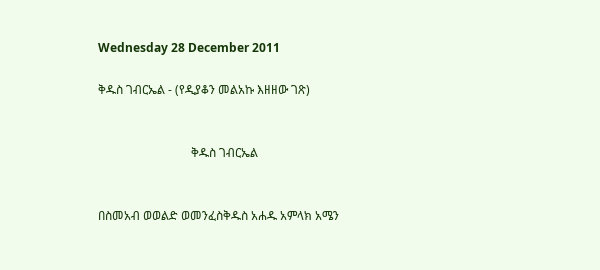Wednesday 28 December 2011

ቅዱስ ገብርኤል - (የዲያቆን መልአኩ እዘዘው ገጽ)


                               ቅዱስ ገብርኤል


በስመአብ ወወልድ ወመንፈስቅዱስ አሐዱ አምላክ አሜን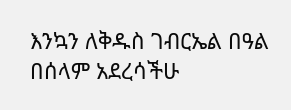እንኳን ለቅዱስ ገብርኤል በዓል በሰላም አደረሳችሁ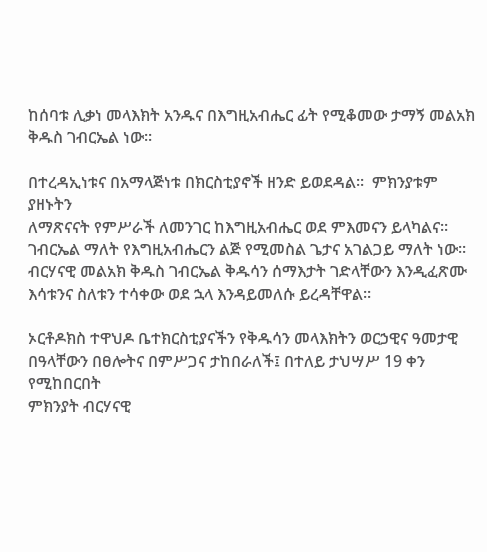ከሰባቱ ሊቃነ መላእክት አንዱና በእግዚአብሔር ፊት የሚቆመው ታማኝ መልአክ ቅዱስ ገብርኤል ነው፡፡

በተረዳኢነቱና በአማላጅነቱ በክርስቲያኖች ዘንድ ይወደዳል፡፡  ምክንያቱም ያዘኑትን
ለማጽናናት የምሥራች ለመንገር ከእግዚአብሔር ወደ ምእመናን ይላካልና፡፡
ገብርኤል ማለት የእግዚአብሔርን ልጅ የሚመስል ጌታና አገልጋይ ማለት ነው፡፡
ብርሃናዊ መልአክ ቅዱስ ገብርኤል ቅዱሳን ሰማእታት ገድላቸውን እንዲፈጽሙ
እሳቱንና ስለቱን ተሳቀው ወደ ኋላ እንዳይመለሱ ይረዳቸዋል፡፡

ኦርቶዶክስ ተዋህዶ ቤተክርስቲያናችን የቅዱሳን መላእክትን ወርኃዊና ዓመታዊ
በዓላቸውን በፀሎትና በምሥጋና ታከበራለች፤ በተለይ ታህሣሥ 19 ቀን የሚከበርበት
ምክንያት ብርሃናዊ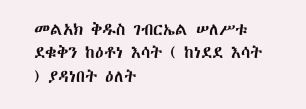መልአክ ቅዱስ ገብርኤል ሠለሥቱ ደቁቅን ከዕቶነ እሳት ( ከነደደ እሳት ) ያዳነበት ዕለት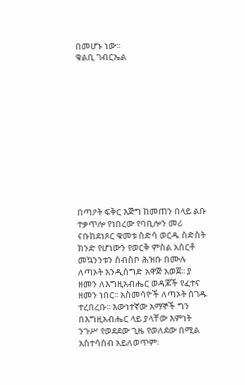በመሆኑ ነው፡፡
ቁልቢ ገብርኤል












በጣዖት ፍቅር እጅግ ከመጠን በላይ ልቡ ተቃጥሎ የነበረው የባቢሎን መሪ ናቡከደነጾር ቁመቱ ስድሳ ወርዱ ስድስት ክንድ የሆነውን የወርቅ ምስል አሰርቶ መኳንንቱን ሰብስቦ ሕዝቡ በሙሉ ለጣኦት እንዲሰግድ አዋጅ አወጀ፡፡ ያ ዘመን ለእግዚአብሔር ወዳጆች የፈተና ዘመን ነበር፡፡ አስመሳዮች ለጣኦት ሰገዱ ተረበረቡ፡፡ እውነተኛው አማኞች ግን በእግዚአብሔር ላይ ያላቸው እምነት ንጉሥ የወደደው ጊዜ የወለደው በሚል አስተሳሰብ አይለወጥም፡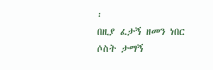፡
በዚያ ፈታኝ ዘመን ነበር ሶስት ታማኝ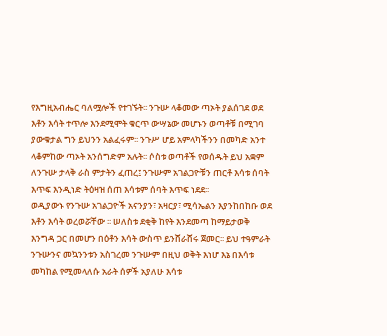የእግዚአብሔር ባለሟሎች የተገኙት፡፡ ንጉሡ ላቆመው ጣኦት ያልሰገደ ወደ እቶን እሳት ተጥሎ እንደሚሞት ቁርጥ ውሣኔው መሆኑን ወጣቶቹ በሚገባ ያውቁታል ግን ይህንን አልፈሩም፡፡ ንጉሥ ሆይ አምላካችንን በመካድ አንተ ላቆምከው ጣኦት አንሰግድም አሉት፡፡ ሶስቱ ወጣቶች የወሰዱት ይህ አቋም ለንጉሡ ታላቅ ራስ ምታትን ፈጠረ፤ ንጉሡም አገልጋዮቹን ጠርቶ እሳቱ ሰባት እጥፍ እንዲነድ ትዕዛዝ ሰጠ እሳቱም ሰባት እጥፍ ነደደ፡፡
ወዲያውኑ የንጉሡ አገልጋዮች አናንያን፣ አዛርያ፣ ሚሳኤልን እያንከበከቡ ወደ እቶን እሳት ወረወሯቸው ፡፡ ሠለስቱ ደቂቅ ከየት እንደመጣ ከማይታወቅ እንግዳ ጋር በመሆን በዕቶን እሳት ውስጥ ይንሸራሸሩ ጀመር፡፡ ይህ ተዓምራት ንጉሡንና መኳንንቱን አስገረመ ንጉሡም በዚህ ወቅት እነሆ እኔ በእሳቱ መካከል የሚመላለሱ አራት ሰዎች አያለሁ እሳቱ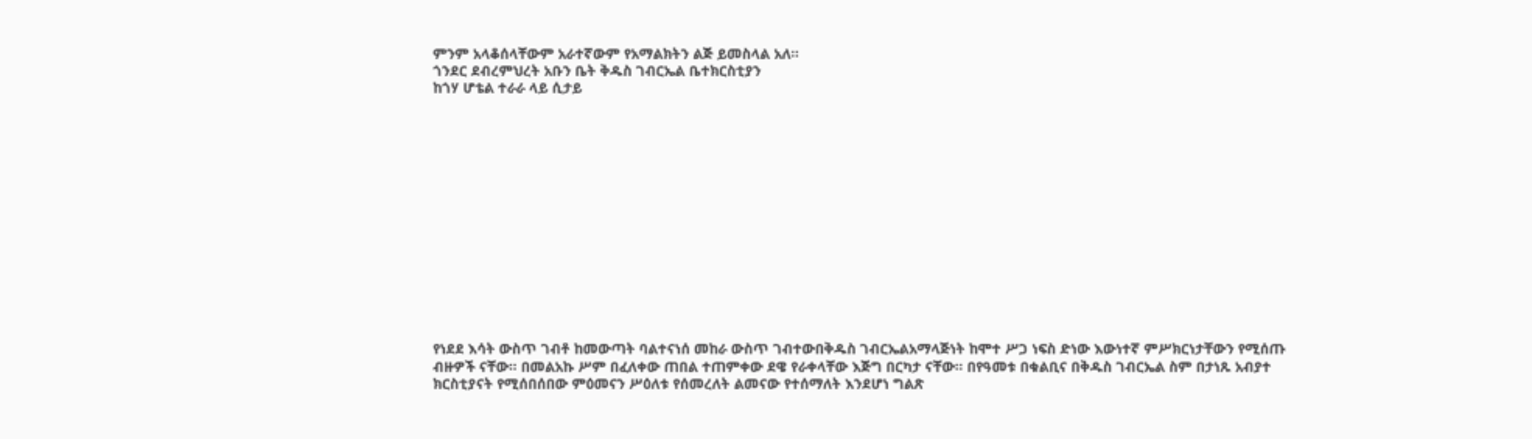ምንም አላቆሰላቸውም አራተኛውም የአማልክትን ልጅ ይመስላል አለ፡፡
ጎንደር ደብረምህረት አቡን ቤት ቅዱስ ገብርኤል ቤተክርስቲያን
ከጎሃ ሆቴል ተራራ ላይ ሲታይ














የነደደ እሳት ውስጥ ገብቶ ከመውጣት ባልተናነሰ መከራ ውስጥ ገብተውበቅዱስ ገብርኤልአማላጅነት ከሞተ ሥጋ ነፍስ ድነው እውነተኛ ምሥክርነታቸውን የሚሰጡ ብዙዎች ናቸው፡፡ በመልአኩ ሥም በፈለቀው ጠበል ተጠምቀው ደዌ የራቀላቸው እጅግ በርካታ ናቸው፡፡ በየዓመቱ በቁልቢና በቅዱስ ገብርኤል ስም በታነጹ አብያተ ክርስቲያናት የሚሰበሰበው ምዕመናን ሥዕለቱ የሰመረለት ልመናው የተሰማለት እንደሆነ ግልጽ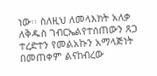ነው፡፡ ስለዚህ ለመላእክት አለቃ ለቅዱስ ገብርኤልየተሰጠውን ጸጋ ተረድተን የመልአኩን አማላጅነት በመጠቀም ልናከብረው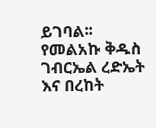ይገባል፡፡
የመልአኩ ቅዱስ ገብርኤል ረድኤት እና በረከት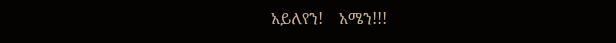አይለየን!    አሜን!!!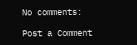No comments:

Post a Comment